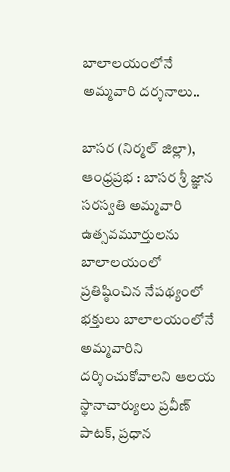బాలాలయంలోనే అమ్మవారి దర్శనాలు..

బాసర (నిర్మల్ జిల్లా), ఆంధ్రప్రభ : బాసర శ్రీ జ్ఞాన సరస్వతి అమ్మవారి ఉత్సవమూర్తులను బాలాలయంలో ప్రతిష్ఠించిన నేపథ్యంలో భక్తులు బాలాలయంలోనే అమ్మవారిని దర్శించుకోవాలని ఆలయ స్థానాచార్యులు ప్రవీణ్ పాటక్, ప్రధాన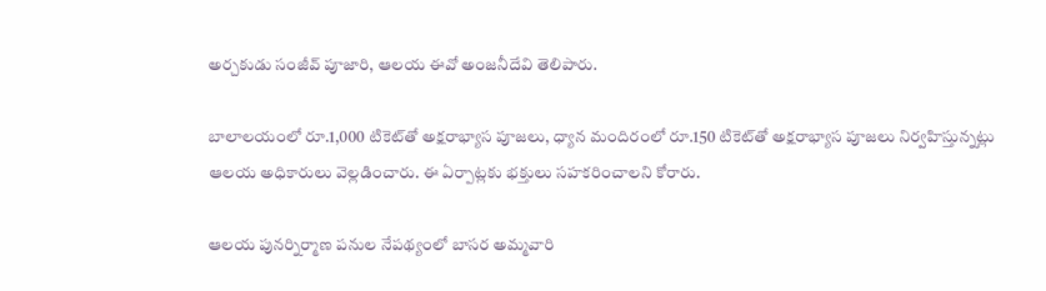అర్చకుడు సంజీవ్ పూజారి, ఆలయ ఈవో అంజనీదేవి తెలిపారు.

బాలాలయంలో రూ.1,000 టికెట్‌తో అక్షరాభ్యాస పూజలు, ధ్యాన మందిరంలో రూ.150 టికెట్‌తో అక్షరాభ్యాస పూజలు నిర్వహిస్తున్నట్లు ఆలయ అధికారులు వెల్లడించారు. ఈ ఏర్పాట్లకు భక్తులు సహకరించాలని కోరారు.

ఆలయ పునర్నిర్మాణ పనుల నేపథ్యంలో బాసర అమ్మవారి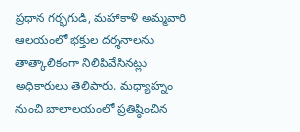ప్రధాన గర్భగుడి, మహాకాళి అమ్మవారి ఆలయంలో భక్తుల దర్శనాలను తాత్కాలికంగా నిలిపివేసినట్లు అధికారులు తెలిపారు. మధ్యాహ్నం నుంచి బాలాలయంలో ప్రతిష్ఠించిన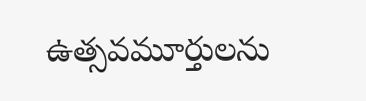ఉత్సవమూర్తులను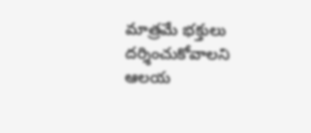మాత్రమే భక్తులు దర్శించుకోవాలని ఆలయ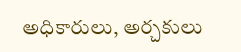అధికారులు, అర్చకులు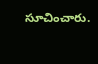సూచించారు.